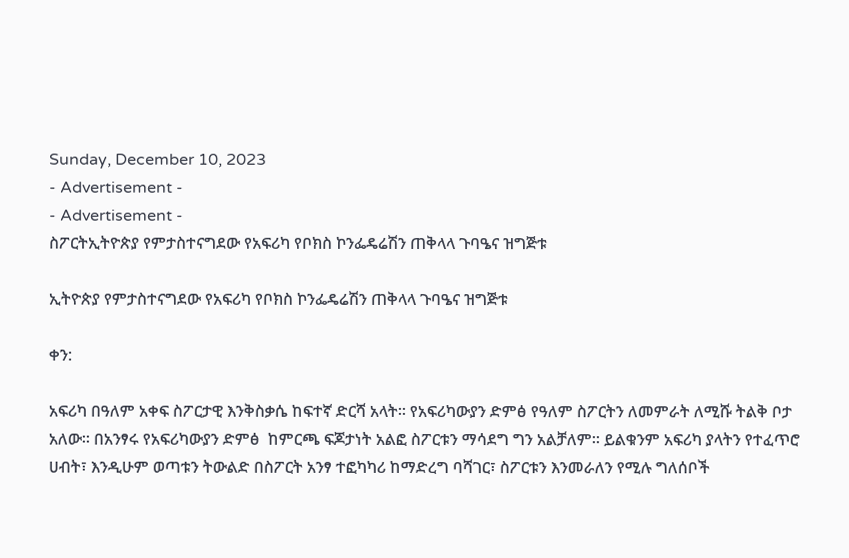Sunday, December 10, 2023
- Advertisement -
- Advertisement -
ስፖርትኢትዮጵያ የምታስተናግደው የአፍሪካ የቦክስ ኮንፌዴሬሽን ጠቅላላ ጉባዔና ዝግጅቱ

ኢትዮጵያ የምታስተናግደው የአፍሪካ የቦክስ ኮንፌዴሬሽን ጠቅላላ ጉባዔና ዝግጅቱ

ቀን:

አፍሪካ በዓለም አቀፍ ስፖርታዊ እንቅስቃሴ ከፍተኛ ድርሻ አላት፡፡ የአፍሪካውያን ድምፅ የዓለም ስፖርትን ለመምራት ለሚሹ ትልቅ ቦታ አለው፡፡ በአንፃሩ የአፍሪካውያን ድምፅ  ከምርጫ ፍጆታነት አልፎ ስፖርቱን ማሳደግ ግን አልቻለም፡፡ ይልቁንም አፍሪካ ያላትን የተፈጥሮ ሀብት፣ እንዲሁም ወጣቱን ትውልድ በስፖርት አንፃ ተፎካካሪ ከማድረግ ባሻገር፣ ስፖርቱን እንመራለን የሚሉ ግለሰቦች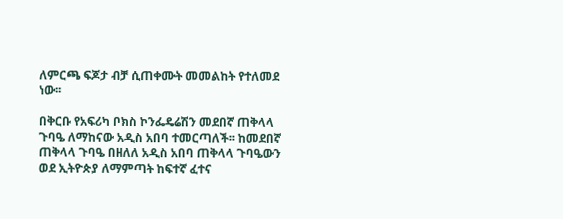ለምርጫ ፍጆታ ብቻ ሲጠቀሙት መመልከት የተለመደ ነው፡፡

በቅርቡ የአፍሪካ ቦክስ ኮንፌዴሬሽን መደበኛ ጠቅላላ ጉባዔ ለማከናው አዲስ አበባ ተመርጣለች፡፡ ከመደበኛ ጠቅላላ ጉባዔ በዘለለ አዲስ አበባ ጠቅላላ ጉባዔውን ወደ ኢትዮጵያ ለማምጣት ከፍተኛ ፈተና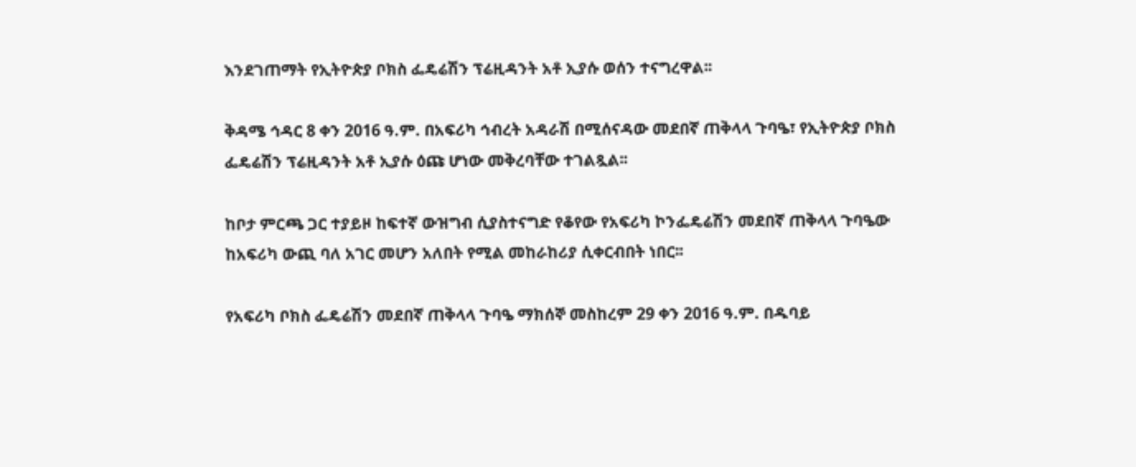እንደገጠማት የኢትዮጵያ ቦክስ ፌዴሬሽን ፕሬዚዳንት አቶ ኢያሱ ወሰን ተናግረዋል፡፡

ቅዳሜ ኅዳር 8 ቀን 2016 ዓ.ም. በአፍሪካ ኅብረት አዳራሽ በሚሰናዳው መደበኛ ጠቅላላ ጉባዔ፣ የኢትዮጵያ ቦክስ ፌዴሬሽን ፕሬዚዳንት አቶ ኢያሱ ዕጩ ሆነው መቅረባቸው ተገልጿል፡፡

ከቦታ ምርጫ ጋር ተያይዞ ከፍተኛ ውዝግብ ሲያስተናግድ የቆየው የአፍሪካ ኮንፌዴሬሽን መደበኛ ጠቅላላ ጉባዔው ከአፍሪካ ውጪ ባለ አገር መሆን አለበት የሚል መከራከሪያ ሲቀርብበት ነበር፡፡

የአፍሪካ ቦክስ ፌዴሬሽን መደበኛ ጠቅላላ ጉባዔ ማክሰኞ መስከረም 29 ቀን 2016 ዓ.ም. በዱባይ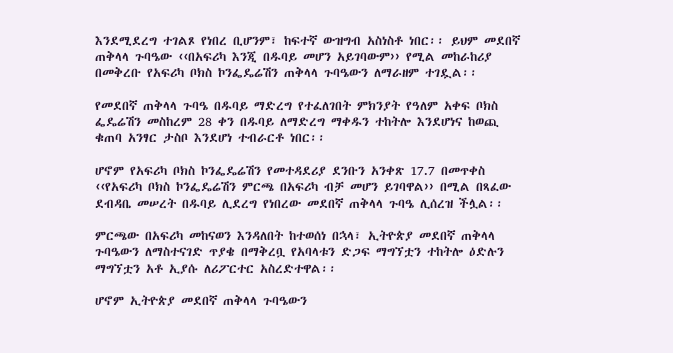እንደሚደረግ ተገልጾ የነበረ ቢሆንም፣ ከፍተኛ ውዝግብ አስነስቶ ነበር፡፡ ይህም መደበኛ ጠቅላላ ጉባዔው ‹‹በአፍሪካ እንጂ በዱባይ መሆን አይገባውም›› የሚል መከራከሪያ በመቅረቡ የአፍሪካ ቦክስ ኮንፌዴሬሽን ጠቅላላ ጉባዔውን ለማራዘም ተገዷል፡፡

የመደበኛ ጠቅላላ ጉባዔ በዱባይ ማድረግ የተፈለገበት ምክንያት የዓለም አቀፍ ቦክስ ፌዴሬሽን መስከረም 28 ቀን በዱባይ ለማድረግ ማቀዱን ተከትሎ እንደሆነና ከወጪ ቁጠባ አንፃር ታስቦ እንደሆነ ተብራርቶ ነበር፡፡

ሆኖም የአፍሪካ ቦክስ ኮንፌዴሬሽን የመተዳደሪያ ደንቡን አንቀጽ 17.7 በመጥቀስ ‹‹የአፍሪካ ቦክስ ኮንፌዴሬሽን ምርጫ በአፍሪካ ብቻ መሆን ይገባዋል›› በሚል በጻፈው ደብዳቤ መሠረት በዱባይ ሊደረግ የነበረው መደበኛ ጠቅላላ ጉባዔ ሊሰረዝ ችሏል፡፡

ምርጫው በአፍሪካ መከናወን እንዳለበት ከተወሰነ በኋላ፣ ኢትዮጵያ መደበኛ ጠቅላላ ጉባዔውን ለማስተናገድ ጥያቄ በማቅረቧ የአባላቱን ድጋፍ ማግኘቷን ተከትሎ ዕድሉን ማግኘቷን አቶ ኢያሱ ለሪፖርተር አስረድተዋል፡፡

ሆኖም ኢትዮጵያ መደበኛ ጠቅላላ ጉባዔውን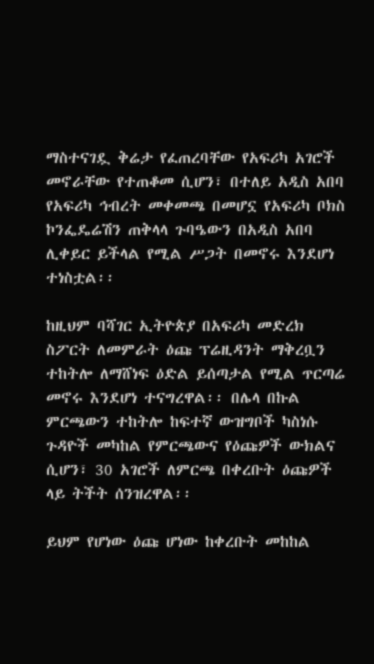ማስተናገዷ ቅሬታ የፈጠረባቸው የአፍሪካ አገሮች መኖራቸው የተጠቆመ ሲሆን፣ በተለይ አዲስ አበባ የአፍሪካ ኅብረት መቀመጫ በመሆኗ የአፍሪካ ቦክስ ኮንፌዴሬሽን ጠቅላላ ጉባዔውን በአዲስ አበባ ሊቀይር ይችላል የሚል ሥጋት በመኖሩ እንደሆነ ተነስቷል፡፡

ከዚህም ባሻገር ኢትዮጵያ በአፍሪካ መድረክ ስፖርት ለመምራት ዕጩ ፕሬዚዳንት ማቅረቧን ተከትሎ ለማሸነፍ ዕድል ይሰጣታል የሚል ጥርጣሬ መኖሩ እንደሆነ ተናግረዋል፡፡ በሌላ በኩል ምርጫውን ተከትሎ ከፍተኛ ውዝግቦች ካስነሱ ጉዳዮች መካከል የምርጫውና የዕጩዎች ውክልና ሲሆን፣ 30 አገሮች ለምርጫ በቀረቡት ዕጩዎች ላይ ትችት ሰንዝረዋል፡፡

ይህም የሆነው ዕጩ ሆነው ከቀረቡት መከከል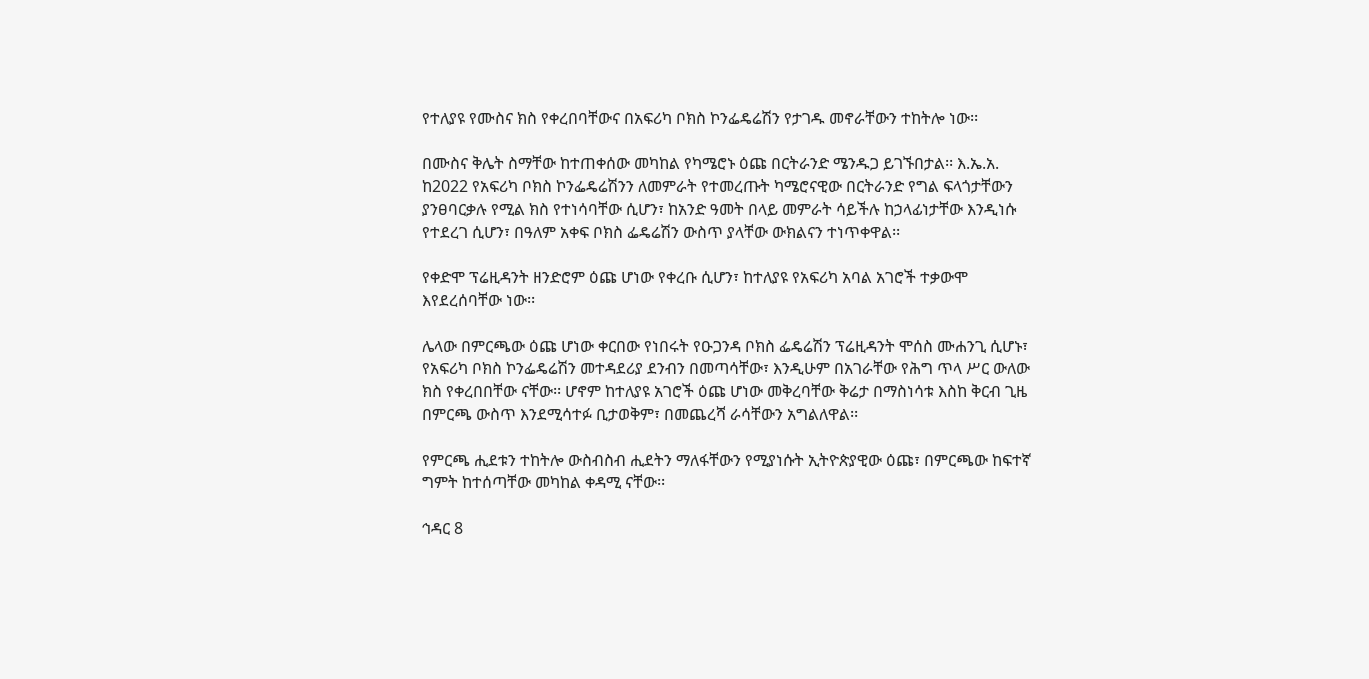የተለያዩ የሙስና ክስ የቀረበባቸውና በአፍሪካ ቦክስ ኮንፌዴሬሽን የታገዱ መኖራቸውን ተከትሎ ነው፡፡

በሙስና ቅሌት ስማቸው ከተጠቀሰው መካከል የካሜሮኑ ዕጩ በርትራንድ ሜንዱጋ ይገኙበታል፡፡ እ.ኤ.አ. ከ2022 የአፍሪካ ቦክስ ኮንፌዴሬሽንን ለመምራት የተመረጡት ካሜሮናዊው በርትራንድ የግል ፍላጎታቸውን ያንፀባርቃሉ የሚል ክስ የተነሳባቸው ሲሆን፣ ከአንድ ዓመት በላይ መምራት ሳይችሉ ከኃላፊነታቸው እንዲነሱ የተደረገ ሲሆን፣ በዓለም አቀፍ ቦክስ ፌዴሬሽን ውስጥ ያላቸው ውክልናን ተነጥቀዋል፡፡

የቀድሞ ፕሬዚዳንት ዘንድሮም ዕጩ ሆነው የቀረቡ ሲሆን፣ ከተለያዩ የአፍሪካ አባል አገሮች ተቃውሞ እየደረሰባቸው ነው፡፡

ሌላው በምርጫው ዕጩ ሆነው ቀርበው የነበሩት የዑጋንዳ ቦክስ ፌዴሬሽን ፕሬዚዳንት ሞሰስ ሙሐንጊ ሲሆኑ፣ የአፍሪካ ቦክስ ኮንፌዴሬሽን መተዳደሪያ ደንብን በመጣሳቸው፣ እንዲሁም በአገራቸው የሕግ ጥላ ሥር ውለው ክስ የቀረበበቸው ናቸው፡፡ ሆኖም ከተለያዩ አገሮች ዕጩ ሆነው መቅረባቸው ቅሬታ በማስነሳቱ እስከ ቅርብ ጊዜ በምርጫ ውስጥ እንደሚሳተፉ ቢታወቅም፣ በመጨረሻ ራሳቸውን አግልለዋል፡፡

የምርጫ ሒደቱን ተከትሎ ውስብስብ ሒደትን ማለፋቸውን የሚያነሱት ኢትዮጵያዊው ዕጩ፣ በምርጫው ከፍተኛ ግምት ከተሰጣቸው መካከል ቀዳሚ ናቸው፡፡

ኅዳር 8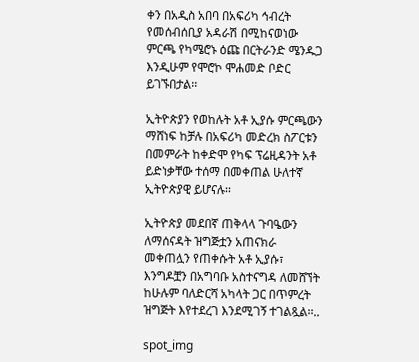ቀን በአዲስ አበባ በአፍሪካ ኅብረት የመሰብሰቢያ አዳራሽ በሚከናወነው ምርጫ የካሜሮኑ ዕጩ በርትራንድ ሜንዱጋ እንዲሁም የሞሮኮ ሞሐመድ ቦድር ይገኙበታል፡፡

ኢትዮጵያን የወከሉት አቶ ኢያሱ ምርጫውን ማሸነፍ ከቻሉ በአፍሪካ መድረክ ስፖርቱን በመምራት ከቀድሞ የካፍ ፕሬዚዳንት አቶ ይድነቃቸው ተሰማ በመቀጠል ሁለተኛ ኢትዮጵያዊ ይሆናሉ፡፡

ኢትዮጵያ መደበኛ ጠቅላላ ጉባዔውን ለማሰናዳት ዝግጅቷን አጠናክራ መቀጠሏን የጠቀሱት አቶ ኢያሱ፣ እንግዶቿን በአግባቡ አስተናግዳ ለመሸኘት ከሁሉም ባለድርሻ አካላት ጋር በጥምረት ዝግጅት እየተደረገ እንደሚገኝ ተገልጿል፡፡..

spot_img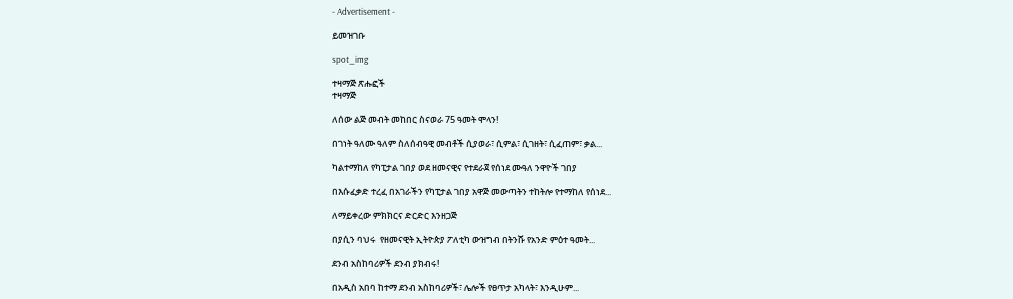- Advertisement -

ይመዝገቡ

spot_img

ተዛማጅ ጽሑፎች
ተዛማጅ

ለሰው ልጅ መብት መከበር ስናወራ 75 ዓመት ሞላን!

በገነት ዓለሙ ዓለም ስለሰብዓዊ መብቶች ሲያወራ፣ ሲምል፣ ሲገዘት፣ ሲፈጠም፣ ቃል...

ካልተማከለ የካፒታል ገበያ ወደ ዘመናዊና የተደራጀ የሰነደ ሙዓለ ንዋዮች ገበያ

በእሱፈቃድ ተረፈ በአገራችን የካፒታል ገበያ አዋጅ መውጣትን ተከትሎ የተማከለ የሰነደ...

ለማይቀረው ምክክርና ድርድር እንዘጋጅ

በያሲን ባህሩ  የዘመናዊት ኢትዮጵያ ፖለቲካ ውዝግብ በትንሹ የአንድ ምዕተ ዓመት...

ደንብ አስከባሪዎች ደንብ ያክብሩ!

በአዲስ አበባ ከተማ ደንብ አስከባሪዎች፣ ሌሎች የፀጥታ አካላት፣ እንዲሁም...